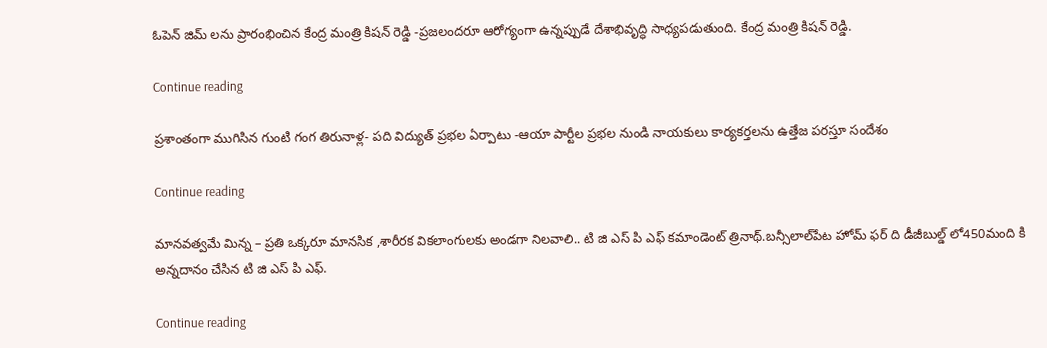ఓపెన్ జిమ్ లను ప్రారంభించిన కేంద్ర మంత్రి కిషన్ రెడ్డి -ప్రజలందరూ ఆరోగ్యంగా ఉన్నప్పుడే దేశాభివృద్ధి సాధ్యపడుతుంది. కేంద్ర మంత్రి కిషన్ రెడ్డి.

Continue reading

ప్రశాంతంగా ముగిసిన గుంటి గంగ తిరునాళ్ల- పది విద్యుత్ ప్రభల ఏర్పాటు -ఆయా పార్టీల ప్రభల నుండి నాయకులు కార్యకర్తలను ఉత్తేజ పరస్తూ సందేశం

Continue reading

మానవత్వమే మిన్న – ప్రతి ఒక్కరూ మానసిక ,శారీరక వికలాంగులకు అండగా నిలవాలి.. టి జి ఎస్ పి ఎఫ్ కమాండెంట్ త్రినాథ్.బన్సీలాల్‌పేట హోమ్ ఫర్ ది డీజీబుల్డ్ లో450మంది కి అన్నదానం చేసిన టి జి ఎస్ పి ఎఫ్.

Continue reading